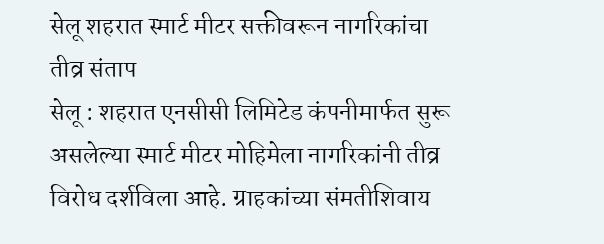सेलू शहरात स्मार्ट मीटर सक्तीवरून नागरिकांचा तीव्र संताप
सेलू : शहरात एनसीसी लिमिटेड कंपनीमार्फत सुरू असलेल्या स्मार्ट मीटर मोहिमेला नागरिकांनी तीव्र विरोध दर्शविला आहे. ग्राहकांच्या संमतीशिवाय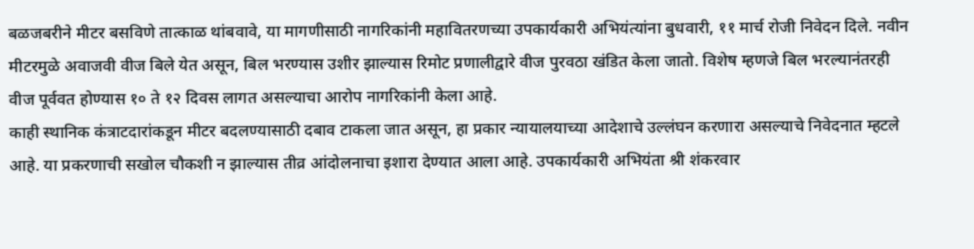बळजबरीने मीटर बसविणे तात्काळ थांबवावे, या मागणीसाठी नागरिकांनी महावितरणच्या उपकार्यकारी अभियंत्यांना बुधवारी, ११ मार्च रोजी निवेदन दिले. नवीन मीटरमुळे अवाजवी वीज बिले येत असून, बिल भरण्यास उशीर झाल्यास रिमोट प्रणालीद्वारे वीज पुरवठा खंडित केला जातो. विशेष म्हणजे बिल भरल्यानंतरही वीज पूर्ववत होण्यास १० ते १२ दिवस लागत असल्याचा आरोप नागरिकांनी केला आहे.
काही स्थानिक कंत्राटदारांकडून मीटर बदलण्यासाठी दबाव टाकला जात असून, हा प्रकार न्यायालयाच्या आदेशाचे उल्लंघन करणारा असल्याचे निवेदनात म्हटले आहे. या प्रकरणाची सखोल चौकशी न झाल्यास तीव्र आंदोलनाचा इशारा देण्यात आला आहे. उपकार्यकारी अभियंता श्री शंकरवार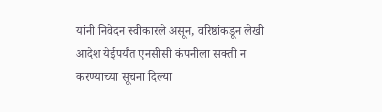यांनी निवेदन स्वीकारले असून, वरिष्ठांकडून लेखी आदेश येईपर्यंत एनसीसी कंपनीला सक्ती न करण्याच्या सूचना दिल्या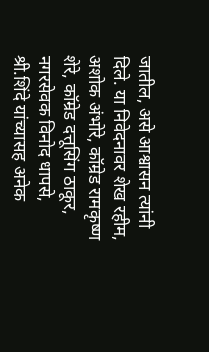जातील, असे आश्वासन त्यांनी दिले. या निवेदनावर शेख रहीम, अशोक अंभोरे, कॉम्रेड रामकृष्ण शेरे, कॉम्रेड दत्तूसिंग ठाकूर, नगरसेवक विनोद धापसे, श्री.शिंदे यांच्यासह अनेक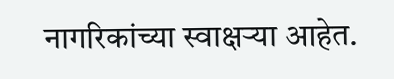नागरिकांच्या स्वाक्षऱ्या आहेत.